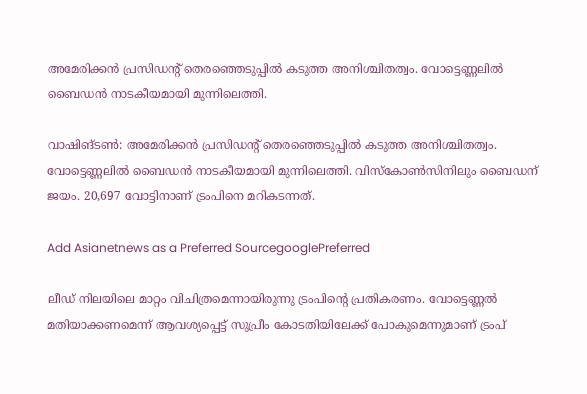അമേരിക്കൻ പ്രസിഡന്‍റ് തെരഞ്ഞെടുപ്പിൽ കടുത്ത അനിശ്ചിതത്വം. വോട്ടെണ്ണലില്‍ ബൈഡന്‍ നാടകീയമായി മുന്നിലെത്തി.

വാഷിങ്ടൺ: അമേരിക്കൻ പ്രസിഡന്‍റ് തെരഞ്ഞെടുപ്പിൽ കടുത്ത അനിശ്ചിതത്വം. വോട്ടെണ്ണലില്‍ ബൈഡന്‍ നാടകീയമായി മുന്നിലെത്തി. വിസ്കോണ്‍സിനിലും ബൈഡന് ജയം. 20,697 വോട്ടിനാണ് ട്രംപിനെ മറികടന്നത്.

Add Asianetnews as a Preferred SourcegooglePreferred

ലീഡ് നിലയിലെ മാറ്റം വിചിത്രമെന്നായിരുന്നു ട്രംപിന്റെ പ്രതികരണം. വോട്ടെണ്ണൽ മതിയാക്കണമെന്ന് ആവശ്യപ്പെട്ട് സുപ്രീം കോടതിയിലേക്ക് പോകുമെന്നുമാണ് ട്രംപ്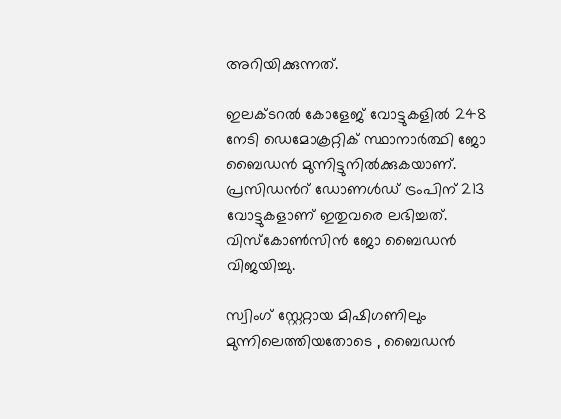അറിയിക്കുന്നത്.

ഇലക്ടറൽ കോളേജ് വോട്ടുകളില്‍ 248 നേടി ഡെമോക്രറ്റിക് സ്ഥാനാര്‍ത്ഥി ജോ ബൈഡന്‍ മുന്നിട്ടുനില്‍ക്കുകയാണ്. പ്രസിഡന്‍റ് ഡോണള്‍ഡ് ട്രംപിന് 213 വോട്ടുകളാണ് ഇതുവരെ ലഭിച്ചത്. വിസ്കോൺസിൻ ജോ ബൈഡൻ വിജയിച്ചു.

സ്വിംഗ് സ്റ്റേറ്റായ മിഷിഗണിലും മുന്നിലെത്തിയതോടെ , ബൈഡന്‍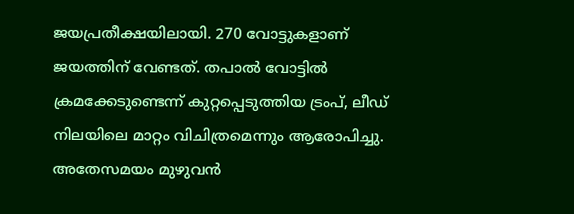ജയപ്രതീക്ഷയിലായി. 270 വോട്ടുകളാണ് ജയത്തിന് വേണ്ടത്. തപാല്‍ വോട്ടിൽ ക്രമക്കേടുണ്ടെന്ന് കുറ്റപ്പെടുത്തിയ ട്രംപ്, ലീഡ് നിലയിലെ മാറ്റം വിചിത്രമെന്നും ആരോപിച്ചു. അതേസമയം മുഴുവൻ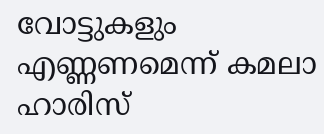വോട്ടുകളും എണ്ണണമെന്ന് കമലാ ഹാരിസ്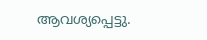ആവശ്യപ്പെട്ടു.